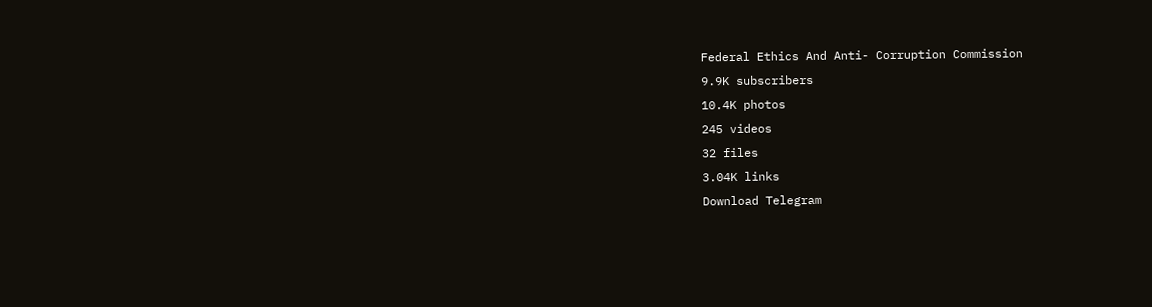Federal Ethics And Anti- Corruption Commission
9.9K subscribers
10.4K photos
245 videos
32 files
3.04K links
Download Telegram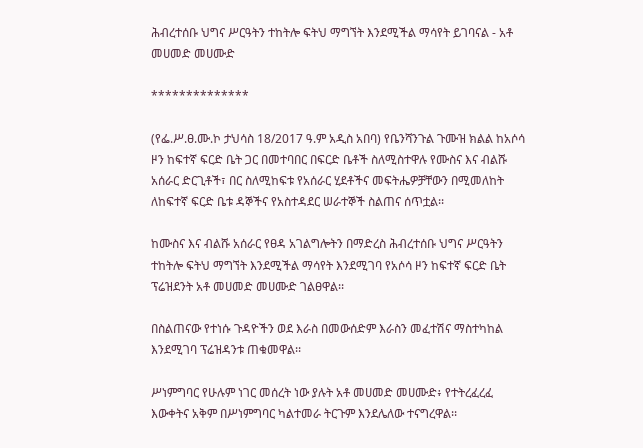ሕብረተሰቡ ህግና ሥርዓትን ተከትሎ ፍትህ ማግኘት እንደሚችል ማሳየት ይገባናል - አቶ መሀመድ መሀሙድ

**************

(የፌ.ሥ.ፀ.ሙ.ኮ ታህሳስ 18/2017 ዓ.ም አዲስ አበባ) የቤንሻንጉል ጉሙዝ ክልል ከአሶሳ ዞን ከፍተኛ ፍርድ ቤት ጋር በመተባበር በፍርድ ቤቶች ስለሚስተዋሉ የሙስና እና ብልሹ አሰራር ድርጊቶች፣ በር ስለሚከፍቱ የአሰራር ሂደቶችና መፍትሔዎቻቸውን በሚመለከት ለከፍተኛ ፍርድ ቤቱ ዳኞችና የአስተዳደር ሠራተኞች ስልጠና ሰጥቷል፡፡

ከሙስና እና ብልሹ አሰራር የፀዳ አገልግሎትን በማድረስ ሕብረተሰቡ ህግና ሥርዓትን ተከትሎ ፍትህ ማግኘት እንደሚችል ማሳየት እንደሚገባ የአሶሳ ዞን ከፍተኛ ፍርድ ቤት ፕሬዝደንት አቶ መሀመድ መሀሙድ ገልፀዋል፡፡

በስልጠናው የተነሱ ጉዳዮችን ወደ እራስ በመውሰድም እራስን መፈተሽና ማስተካከል እንደሚገባ ፕሬዝዳንቱ ጠቁመዋል፡፡

ሥነምግባር የሁሉም ነገር መሰረት ነው ያሉት አቶ መሀመድ መሀሙድ፥ የተትረፈረፈ እውቀትና አቅም በሥነምግባር ካልተመራ ትርጉም እንደሌለው ተናግረዋል፡፡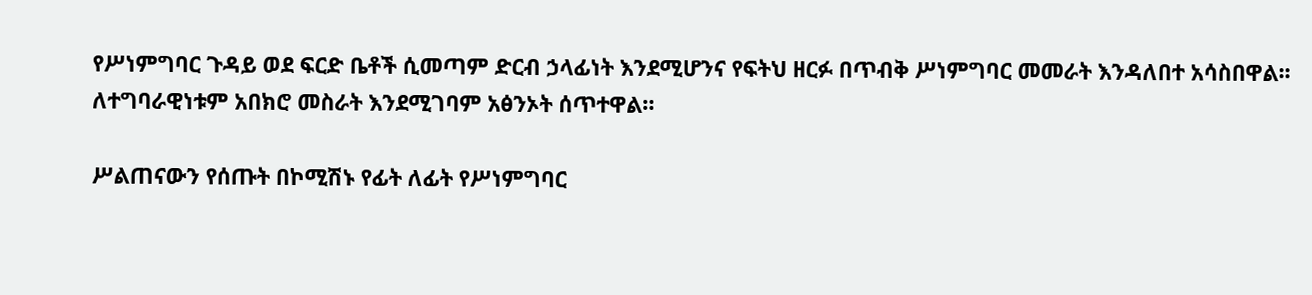የሥነምግባር ጉዳይ ወደ ፍርድ ቤቶች ሲመጣም ድርብ ኃላፊነት እንደሚሆንና የፍትህ ዘርፉ በጥብቅ ሥነምግባር መመራት እንዳለበተ አሳስበዋል፡፡ ለተግባራዊነቱም አበክሮ መስራት እንደሚገባም አፅንኦት ሰጥተዋል።

ሥልጠናውን የሰጡት በኮሚሽኑ የፊት ለፊት የሥነምግባር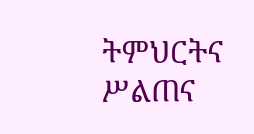ትምህርትና ሥልጠና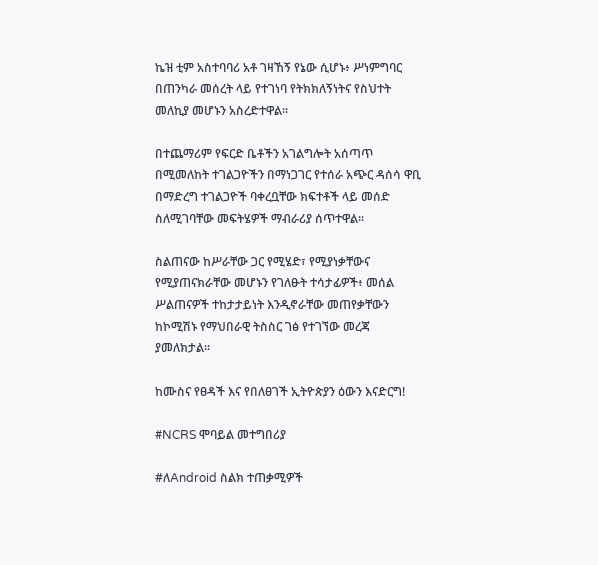ኬዝ ቲም አስተባባሪ አቶ ገዛኸኝ የኔው ሲሆኑ፥ ሥነምግባር በጠንካራ መሰረት ላይ የተገነባ የትክክለኝነትና የስህተት መለኪያ መሆኑን አስረድተዋል፡፡

በተጨማሪም የፍርድ ቤቶችን አገልግሎት አሰጣጥ በሚመለከት ተገልጋዮችን በማነጋገር የተሰራ አጭር ዳሰሳ ዋቢ በማድረግ ተገልጋዮች ባቀረቧቸው ክፍተቶች ላይ መሰድ ስለሚገባቸው መፍትሄዎች ማብራሪያ ሰጥተዋል፡፡

ስልጠናው ከሥራቸው ጋር የሚሄድ፣ የሚያነቃቸውና የሚያጠናክራቸው መሆኑን የገለፁት ተሳታፊዎች፥ መሰል ሥልጠናዎች ተከታታይነት እንዲኖራቸው መጠየቃቸውን ከኮሚሽኑ የማህበራዊ ትስስር ገፅ የተገኘው መረጃ ያመለክታል፡፡

ከሙስና የፀዳች እና የበለፀገች ኢትዮጵያን ዕውን እናድርግ!

#NCRS ሞባይል መተግበሪያ

#ለAndroid ስልክ ተጠቃሚዎች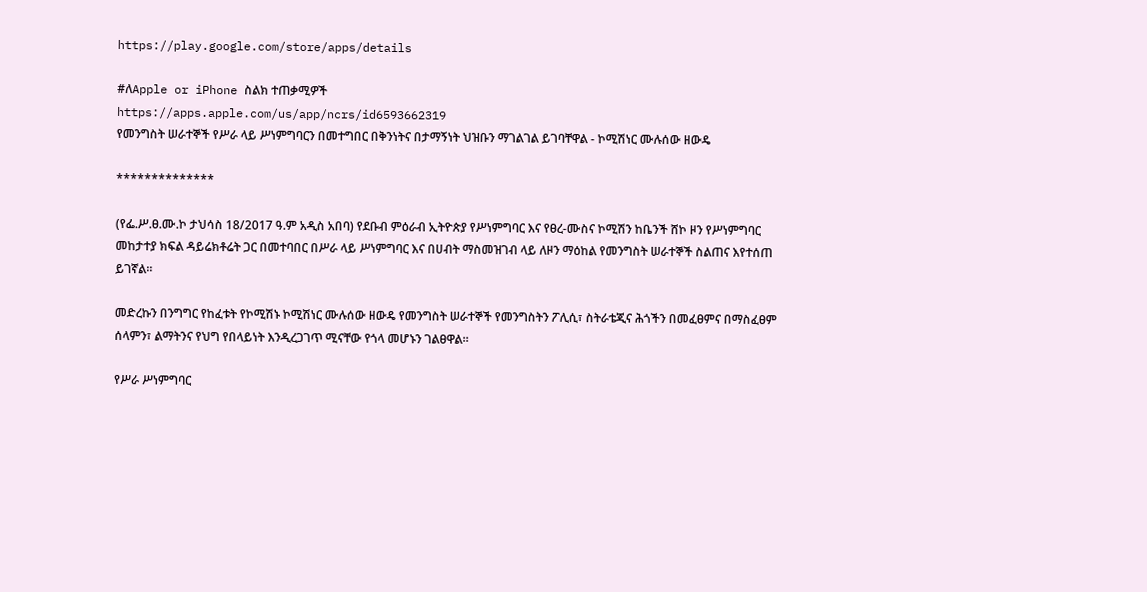https://play.google.com/store/apps/details

#ለApple or iPhone ስልክ ተጠቃሚዎች
https://apps.apple.com/us/app/ncrs/id6593662319
የመንግስት ሠራተኞች የሥራ ላይ ሥነምግባርን በመተግበር በቅንነትና በታማኝነት ህዝቡን ማገልገል ይገባቸዋል - ኮሚሽነር ሙሉሰው ዘውዴ

**************

(የፌ.ሥ.ፀ.ሙ.ኮ ታህሳስ 18/2017 ዓ.ም አዲስ አበባ) የደቡብ ምዕራብ ኢትዮጵያ የሥነምግባር እና የፀረ-ሙስና ኮሚሽን ከቤንች ሸኮ ዞን የሥነምግባር መከታተያ ክፍል ዳይሬክቶሬት ጋር በመተባበር በሥራ ላይ ሥነምግባር እና በሀብት ማስመዝገብ ላይ ለዞን ማዕከል የመንግስት ሠራተኞች ስልጠና እየተሰጠ ይገኛል።

መድረኩን በንግግር የከፈቱት የኮሚሽኑ ኮሚሽነር ሙሉሰው ዘውዴ የመንግስት ሠራተኞች የመንግስትን ፖሊሲ፣ ስትራቴጂና ሕጎችን በመፈፀምና በማስፈፀም ሰላምን፣ ልማትንና የህግ የበላይነት እንዲረጋገጥ ሚናቸው የጎላ መሆኑን ገልፀዋል።

የሥራ ሥነምግባር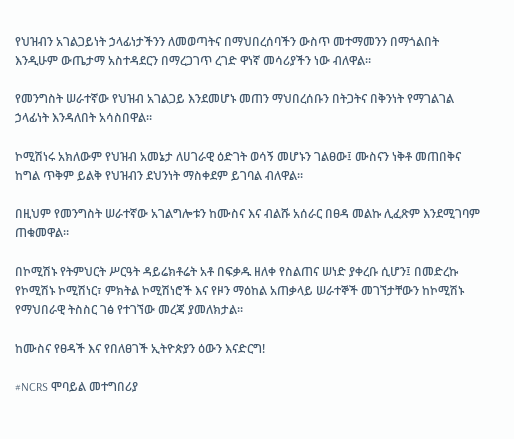የህዝብን አገልጋይነት ኃላፊነታችንን ለመወጣትና በማህበረሰባችን ውስጥ መተማመንን በማጎልበት እንዲሁም ውጤታማ አስተዳደርን በማረጋገጥ ረገድ ዋነኛ መሳሪያችን ነው ብለዋል።

የመንግስት ሠራተኛው የህዝብ አገልጋይ እንደመሆኑ መጠን ማህበረሰቡን በትጋትና በቅንነት የማገልገል ኃላፊነት እንዳለበት አሳስበዋል።

ኮሚሽነሩ አክለውም የህዝብ አመኔታ ለሀገራዊ ዕድገት ወሳኝ መሆኑን ገልፀው፤ ሙስናን ነቅቶ መጠበቅና ከግል ጥቅም ይልቅ የህዝብን ደህንነት ማስቀደም ይገባል ብለዋል።

በዚህም የመንግስት ሠራተኛው አገልግሎቱን ከሙስና እና ብልሹ አሰራር በፀዳ መልኩ ሊፈጽም እንደሚገባም ጠቁመዋል።

በኮሚሽኑ የትምህርት ሥርዓት ዳይሬክቶሬት አቶ በፍቃዱ ዘለቀ የስልጠና ሠነድ ያቀረቡ ሲሆን፤ በመድረኩ የኮሚሽኑ ኮሚሽነር፣ ምክትል ኮሚሽነሮች እና የዞን ማዕከል አጠቃላይ ሠራተኞች መገኘታቸውን ከኮሚሽኑ የማህበራዊ ትስስር ገፅ የተገኘው መረጃ ያመለክታል፡፡

ከሙስና የፀዳች እና የበለፀገች ኢትዮጵያን ዕውን እናድርግ!

#NCRS ሞባይል መተግበሪያ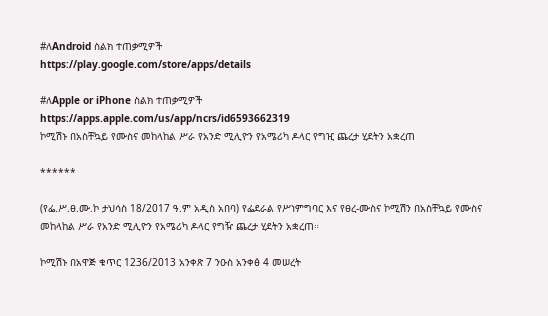#ለAndroid ስልክ ተጠቃሚዎች
https://play.google.com/store/apps/details

#ለApple or iPhone ስልክ ተጠቃሚዎች
https://apps.apple.com/us/app/ncrs/id6593662319
ኮሚሽኑ በአስቸኳይ የሙስና መከላከል ሥራ የአንድ ሚሊዮን የአሜሪካ ዶላር የግዢ ጨረታ ሂደትን አቋረጠ

******

(የፌ.ሥ.ፀ.ሙ.ኮ ታህሳስ 18/2017 ዓ.ም አዲስ አበባ) የፌደራል የሥነምግባር እና የፀረ-ሙስና ኮሚሽን በአስቸኳይ የሙስና መከላከል ሥራ የአንድ ሚሊዮን የአሜሪካ ዶላር የግዥ ጨረታ ሂደትን አቋረጠ።

ኮሚሽኑ በአዋጅ ቁጥር 1236/2013 አንቀጽ 7 ንዑስ አንቀፅ 4 መሠረት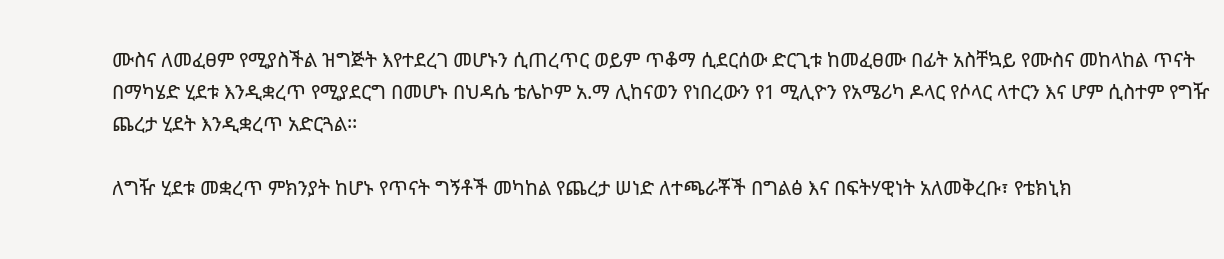ሙስና ለመፈፀም የሚያስችል ዝግጅት እየተደረገ መሆኑን ሲጠረጥር ወይም ጥቆማ ሲደርሰው ድርጊቱ ከመፈፀሙ በፊት አስቸኳይ የሙስና መከላከል ጥናት በማካሄድ ሂደቱ እንዲቋረጥ የሚያደርግ በመሆኑ በህዳሴ ቴሌኮም አ.ማ ሊከናወን የነበረውን የ1 ሚሊዮን የአሜሪካ ዶላር የሶላር ላተርን እና ሆም ሲስተም የግዥ ጨረታ ሂደት እንዲቋረጥ አድርጓል፡፡

ለግዥ ሂደቱ መቋረጥ ምክንያት ከሆኑ የጥናት ግኝቶች መካከል የጨረታ ሠነድ ለተጫራቾች በግልፅ እና በፍትሃዊነት አለመቅረቡ፣ የቴክኒክ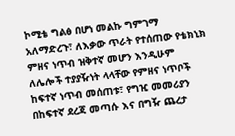ኮሚቴ ግልፅ በሆነ መልኩ ግምገማ አለማድረጉ፣ ለእቃው ጥራት የተሰጠው የቴክኒክ ምዘና ነጥብ ዝቅተኛ መሆን እንዲሁም ለሌሎች ተያያዥነት ላላቸው የምዘና ነጥቦች ከፍተኛ ነጥብ መሰጠቱ፣ የግዢ መመሪያን በከፍተኛ ደረጃ መጣሱ እና በግዥ ጨረታ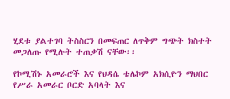ሂደቱ ያልተገባ ትስስርን በመፍጠር ለጥቅም ግጭት ክስተት መጋለጡ የሚሉት ተጠቃሽ ናቸው፡፡

የኮሚሽኑ አመራሮች እና የህዳሴ ቴሌኮም አክሲዮን ማህበር የሥራ አመራር ቦርድ አባላት እና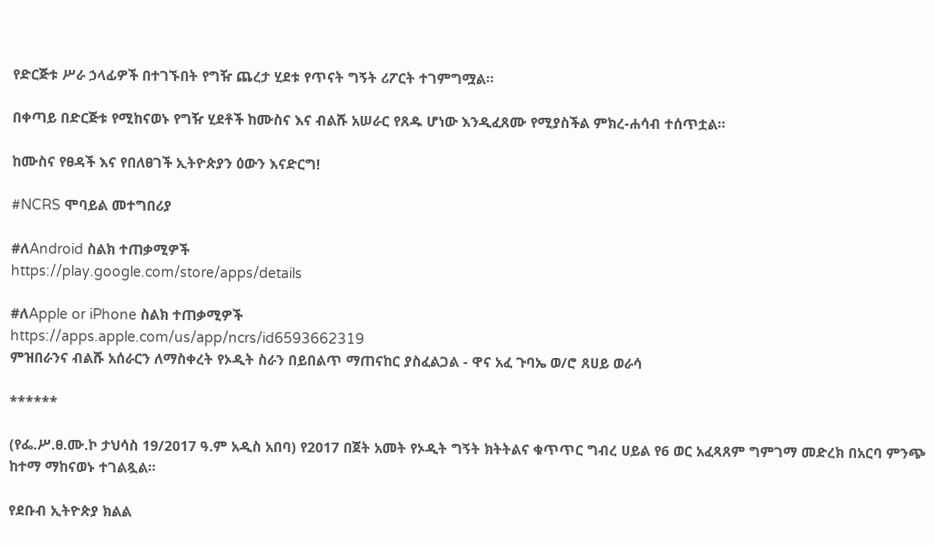የድርጅቱ ሥራ ኃላፊዎች በተገኙበት የግዥ ጨረታ ሂደቱ የጥናት ግኝት ሪፖርት ተገምግሟል፡፡

በቀጣይ በድርጅቱ የሚከናወኑ የግዥ ሂደቶች ከሙስና እና ብልሹ አሠራር የጸዱ ሆነው እንዲፈጸሙ የሚያስችል ምክረ-ሐሳብ ተሰጥቷል።

ከሙስና የፀዳች እና የበለፀገች ኢትዮጵያን ዕውን እናድርግ!

#NCRS ሞባይል መተግበሪያ

#ለAndroid ስልክ ተጠቃሚዎች
https://play.google.com/store/apps/details

#ለApple or iPhone ስልክ ተጠቃሚዎች
https://apps.apple.com/us/app/ncrs/id6593662319
ምዝበራንና ብልሹ አሰራርን ለማስቀረት የኦዲት ስራን በይበልጥ ማጠናከር ያስፈልጋል - ዋና አፈ ጉባኤ ወ/ሮ ጸሀይ ወራሳ

******

(የፌ.ሥ.ፀ.ሙ.ኮ ታህሳስ 19/2017 ዓ.ም አዲስ አበባ) የ2017 በጀት አመት የኦዲት ግኝት ክትትልና ቁጥጥር ግብረ ሀይል የ6 ወር አፈጻጸም ግምገማ መድረክ በአርባ ምንጭ ከተማ ማከናወኑ ተገልጿል።

የደቡብ ኢትዮጵያ ክልል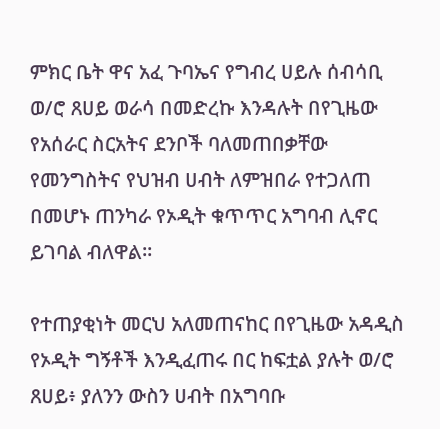ምክር ቤት ዋና አፈ ጉባኤና የግብረ ሀይሉ ሰብሳቢ ወ/ሮ ጸሀይ ወራሳ በመድረኩ እንዳሉት በየጊዜው የአሰራር ስርአትና ደንቦች ባለመጠበቃቸው የመንግስትና የህዝብ ሀብት ለምዝበራ የተጋለጠ በመሆኑ ጠንካራ የኦዲት ቁጥጥር አግባብ ሊኖር ይገባል ብለዋል።

የተጠያቂነት መርህ አለመጠናከር በየጊዜው አዳዲስ የኦዲት ግኝቶች እንዲፈጠሩ በር ከፍቷል ያሉት ወ/ሮ ጸሀይ፥ ያለንን ውስን ሀብት በአግባቡ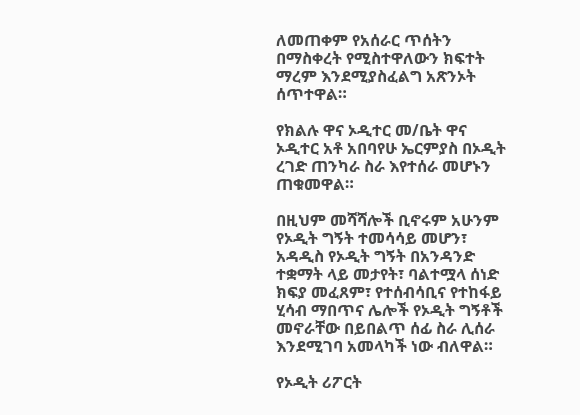ለመጠቀም የአሰራር ጥሰትን በማስቀረት የሚስተዋለውን ክፍተት ማረም እንደሚያስፈልግ አጽንኦት ሰጥተዋል።

የክልሉ ዋና ኦዲተር መ/ቤት ዋና ኦዲተር አቶ አበባየሁ ኤርምያስ በኦዲት ረገድ ጠንካራ ስራ እየተሰራ መሆኑን ጠቁመዋል።

በዚህም መሻሻሎች ቢኖሩም አሁንም የኦዲት ግኝት ተመሳሳይ መሆን፣ አዳዲስ የኦዲት ግኝት በአንዳንድ ተቋማት ላይ መታየት፣ ባልተሟላ ሰነድ ክፍያ መፈጸም፣ የተሰብሳቢና የተከፋይ ሂሳብ ማበጥና ሌሎች የኦዲት ግኝቶች መኖራቸው በይበልጥ ሰፊ ስራ ሊሰራ እንደሚገባ አመላካች ነው ብለዋል።

የኦዲት ሪፖርት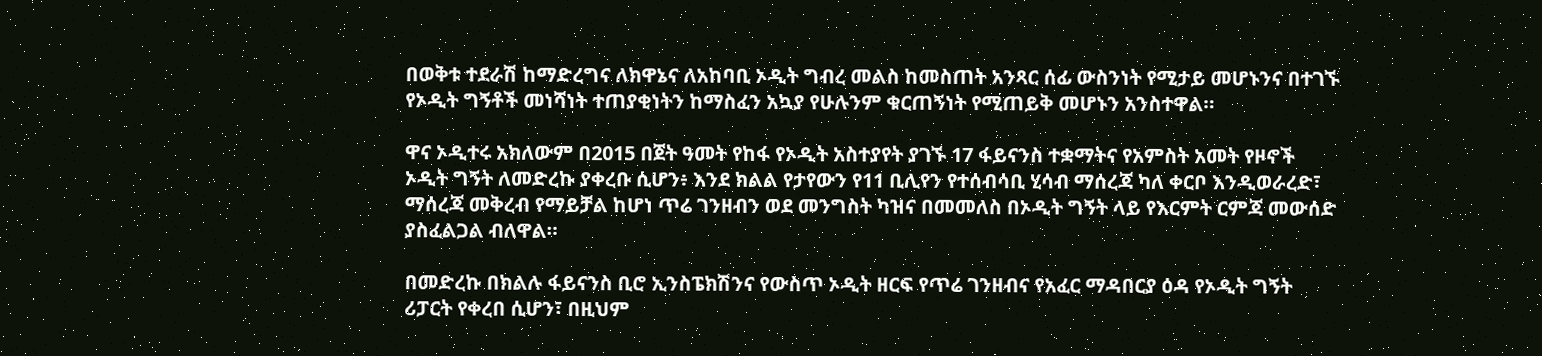በወቅቱ ተደራሽ ከማድረግና ለክዋኔና ለአከባቢ ኦዲት ግብረ መልስ ከመስጠት አንጻር ሰፊ ውስንነት የሚታይ መሆኑንና በተገኙ የኦዲት ግኝቶች መነሻነት ተጠያቂነትን ከማስፈን አኳያ የሁሉንም ቁርጠኝነት የሚጠይቅ መሆኑን አንስተዋል።

ዋና ኦዲተሩ አክለውም በ2015 በጀት ዓመት የከፋ የኦዲት አስተያየት ያገኙ 17 ፋይናንስ ተቋማትና የአምስት አመት የዞኖች ኦዲት ግኝት ለመድረኩ ያቀረቡ ሲሆን፥ እንደ ክልል የታየውን የ11 ቢሊየን የተሰብሳቢ ሂሳብ ማሰረጃ ካለ ቀርቦ እንዲወራረድ፣ ማሰረጃ መቅረብ የማይቻል ከሆነ ጥሬ ገንዘብን ወደ መንግስት ካዝና በመመለስ በኦዲት ግኝት ላይ የእርምት ርምጃ መውሰድ ያስፈልጋል ብለዋል።

በመድረኩ በክልሉ ፋይናንስ ቢሮ ኢንስፔክሽንና የውስጥ ኦዲት ዘርፍ የጥሬ ገንዘብና የአፈር ማዳበርያ ዕዳ የኦዲት ግኝት ሪፓርት የቀረበ ሲሆን፣ በዚህም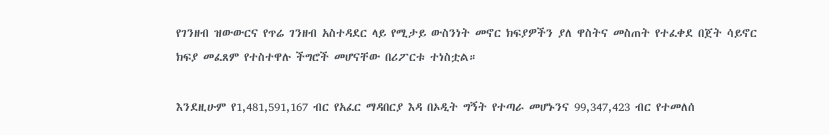የገንዘብ ዝውውርና የጥሬ ገንዘብ አስተዳደር ላይ የሚታይ ውስንነት መኖር ክፍያዎችን ያለ ዋስትና መስጠት የተፈቀደ በጀት ሳይኖር ክፍያ መፈጸም የተስተዋሉ ችግሮች መሆናቸው በሪፖርቱ ተነስቷል።

እንደዚሁም የ1,481,591,167 ብር የአፈር ማዳበርያ እዳ በኦዲት ግኝት የተጣራ መሆኑንና 99,347,423 ብር የተመለሰ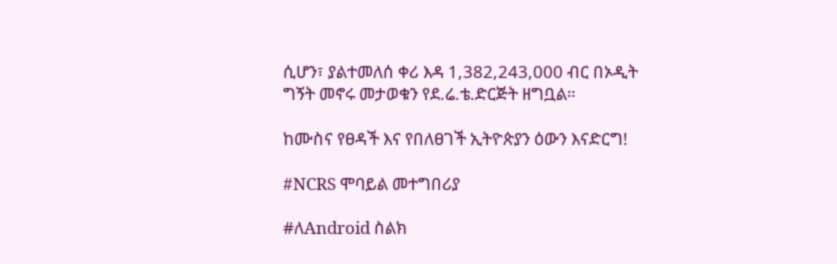ሲሆን፣ ያልተመለሰ ቀሪ እዳ 1,382,243,000 ብር በኦዲት ግኝት መኖሩ መታወቁን የደ.ሬ.ቴ.ድርጅት ዘግቧል።

ከሙስና የፀዳች እና የበለፀገች ኢትዮጵያን ዕውን እናድርግ!

#NCRS ሞባይል መተግበሪያ

#ለAndroid ስልክ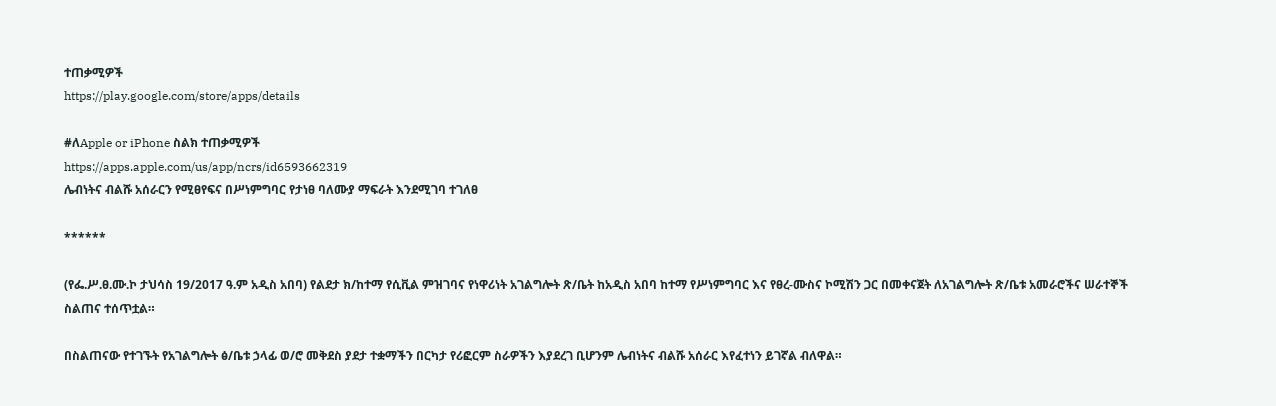ተጠቃሚዎች
https://play.google.com/store/apps/details

#ለApple or iPhone ስልክ ተጠቃሚዎች
https://apps.apple.com/us/app/ncrs/id6593662319
ሌብነትና ብልሹ አሰራርን የሚፀየፍና በሥነምግባር የታነፀ ባለሙያ ማፍራት እንደሚገባ ተገለፀ

******

(የፌ.ሥ.ፀ.ሙ.ኮ ታህሳስ 19/2017 ዓ.ም አዲስ አበባ) የልደታ ክ/ከተማ የሲቪል ምዝገባና የነዋሪነት አገልግሎት ጽ/ቤት ከአዲስ አበባ ከተማ የሥነምግባር እና የፀረ-ሙስና ኮሚሽን ጋር በመቀናጀት ለአገልግሎት ጽ/ቤቱ አመራሮችና ሠራተኞች ስልጠና ተሰጥቷል።

በስልጠናው የተገኙት የአገልግሎት ፅ/ቤቱ ኃላፊ ወ/ሮ መቅደስ ያደታ ተቋማችን በርካታ የሪፎርም ስራዎችን እያደረገ ቢሆንም ሌብነትና ብልሹ አሰራር እየፈተነን ይገኛል ብለዋል።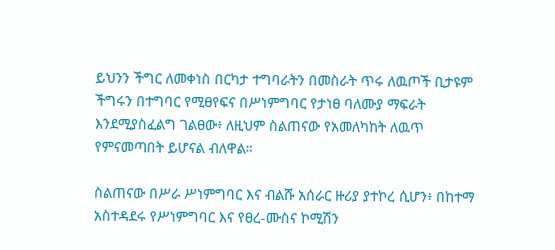ይህንን ችግር ለመቀነስ በርካታ ተግባራትን በመስራት ጥሩ ለዉጦች ቢታዩም ችግሩን በተግባር የሚፀየፍና በሥነምግባር የታነፀ ባለሙያ ማፍራት እንደሚያስፈልግ ገልፀው፥ ለዚህም ስልጠናው የአመለካከት ለዉጥ የምናመጣበት ይሆናል ብለዋል።

ስልጠናው በሥራ ሥነምግባር እና ብልሹ አሰራር ዙሪያ ያተኮረ ሲሆን፥ በከተማ አስተዳደሩ የሥነምግባር እና የፀረ-ሙስና ኮሚሽን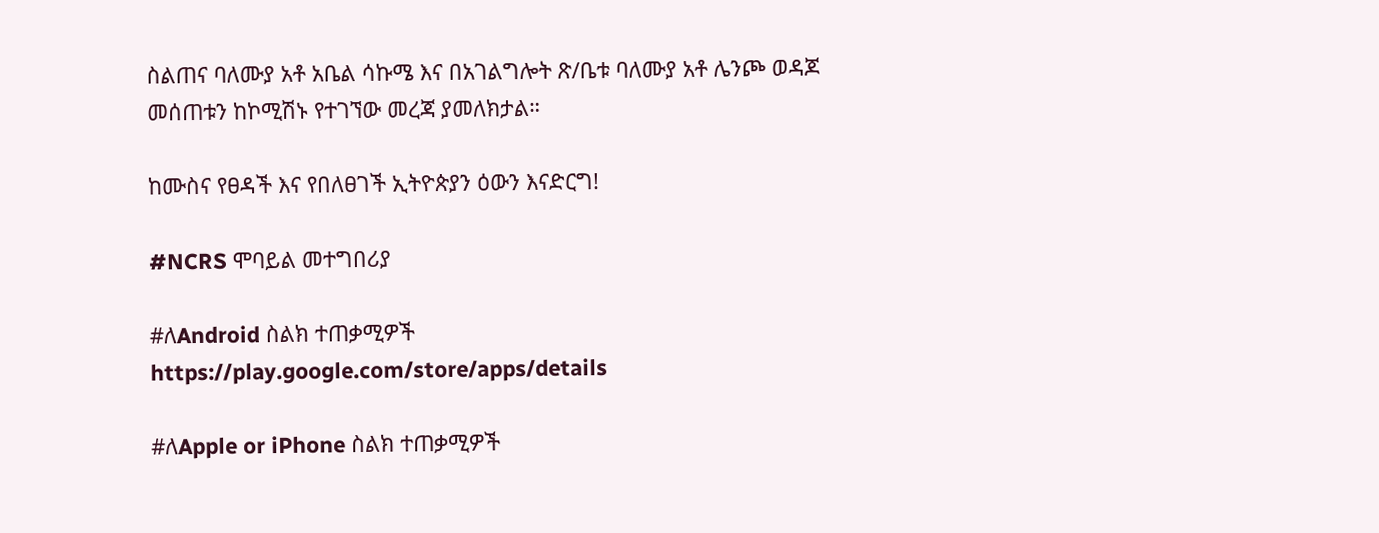ስልጠና ባለሙያ አቶ አቤል ሳኩሜ እና በአገልግሎት ጽ/ቤቱ ባለሙያ አቶ ሌንጮ ወዳጆ መሰጠቱን ከኮሚሽኑ የተገኘው መረጃ ያመለክታል።

ከሙስና የፀዳች እና የበለፀገች ኢትዮጵያን ዕውን እናድርግ!

#NCRS ሞባይል መተግበሪያ

#ለAndroid ስልክ ተጠቃሚዎች
https://play.google.com/store/apps/details

#ለApple or iPhone ስልክ ተጠቃሚዎች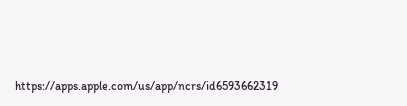https://apps.apple.com/us/app/ncrs/id6593662319